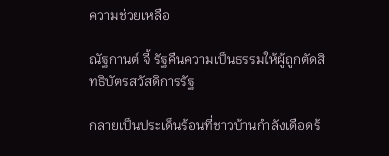ความช่วยเหลือ

ณัฐกานต์ จี้ รัฐคืนความเป็นธรรมให้ผู้ถูกตัดสิทธิบัตรสวัสดิการรัฐ

กลายเป็นประเด็นร้อนที่ชาวบ้านกำลังเดือดร้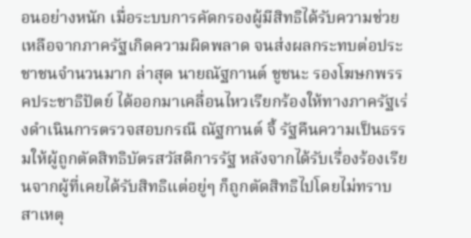อนอย่างหนัก เมื่อระบบการคัดกรองผู้มีสิทธิได้รับความช่วยเหลือจากภาครัฐเกิดความผิดพลาด จนส่งผลกระทบต่อประชาชนจำนวนมาก ล่าสุด นายณัฐกานต์ ชูชนะ รองโฆษกพรรคประชาธิปัตย์ ได้ออกมาเคลื่อนไหวเรียกร้องให้ทางภาครัฐเร่งดำเนินการตรวจสอบกรณี ณัฐกานต์ จี้ รัฐคืนความเป็นธรรมให้ผู้ถูกตัดสิทธิบัตรสวัสดิการรัฐ หลังจากได้รับเรื่องร้องเรียนจากผู้ที่เคยได้รับสิทธิแต่อยู่ๆ ก็ถูกตัดสิทธิไปโดยไม่ทราบสาเหตุ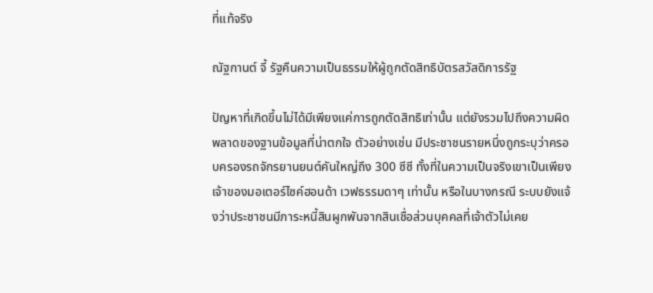ที่แท้จริง

ณัฐกานต์ จี้ รัฐคืนความเป็นธรรมให้ผู้ถูกตัดสิทธิบัตรสวัสดิการรัฐ

ปัญหาที่เกิดขึ้นไม่ได้มีเพียงแค่การถูกตัดสิทธิเท่านั้น แต่ยังรวมไปถึงความผิดพลาดของฐานข้อมูลที่น่าตกใจ ตัวอย่างเช่น มีประชาชนรายหนึ่งถูกระบุว่าครอบครองรถจักรยานยนต์คันใหญ่ถึง 300 ซีซี ทั้งที่ในความเป็นจริงเขาเป็นเพียงเจ้าของมอเตอร์ไซค์ฮอนด้า เวฟธรรมดาๆ เท่านั้น หรือในบางกรณี ระบบยังแจ้งว่าประชาชนมีภาระหนี้สินผูกพันจากสินเชื่อส่วนบุคคลที่เจ้าตัวไม่เคย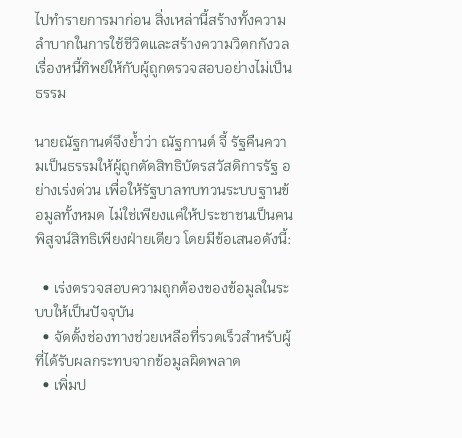ไปทำรายการมาก่อน สิ่งเหล่านี้สร้างทั้งความลำบากในการใช้ชีวิตและสร้างความวิตกกังวลเรื่องหนี้ทิพย์ให้กับผู้ถูกตรวจสอบอย่างไม่เป็นธรรม

นายณัฐกานต์จึงย้ำว่า ณัฐกานต์ จี้ รัฐคืนความเป็นธรรมให้ผู้ถูกตัดสิทธิบัตรสวัสดิการรัฐ อย่างเร่งด่วน เพื่อให้รัฐบาลทบทวนระบบฐานข้อมูลทั้งหมด ไม่ใช่เพียงแค่ให้ประชาชนเป็นคนพิสูจน์สิทธิเพียงฝ่ายเดียว โดยมีข้อเสนอดังนี้:

  • เร่งตรวจสอบความถูกต้องของข้อมูลในระบบให้เป็นปัจจุบัน
  • จัดตั้งช่องทางช่วยเหลือที่รวดเร็วสำหรับผู้ที่ได้รับผลกระทบจากข้อมูลผิดพลาด
  • เพิ่มป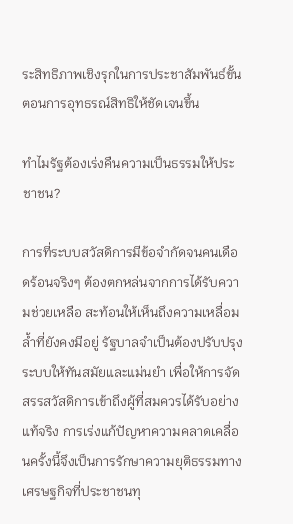ระสิทธิภาพเชิงรุกในการประชาสัมพันธ์ขั้นตอนการอุทธรณ์สิทธิให้ชัดเจนขึ้น

ทำไมรัฐต้องเร่งคืนความเป็นธรรมให้ประชาชน?

การที่ระบบสวัสดิการมีข้อจำกัดจนคนเดือดร้อนจริงๆ ต้องตกหล่นจากการได้รับความช่วยเหลือ สะท้อนให้เห็นถึงความเหลื่อมล้ำที่ยังคงมีอยู่ รัฐบาลจำเป็นต้องปรับปรุงระบบให้ทันสมัยและแม่นยำ เพื่อให้การจัดสรรสวัสดิการเข้าถึงผู้ที่สมควรได้รับอย่างแท้จริง การเร่งแก้ปัญหาความคลาดเคลื่อนครั้งนี้จึงเป็นการรักษาความยุติธรรมทางเศรษฐกิจที่ประชาชนทุ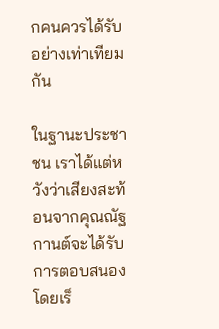กคนควรได้รับอย่างเท่าเทียมกัน

ในฐานะประชาชน เราได้แต่หวังว่าเสียงสะท้อนจากคุณณัฐกานต์จะได้รับการตอบสนองโดยเร็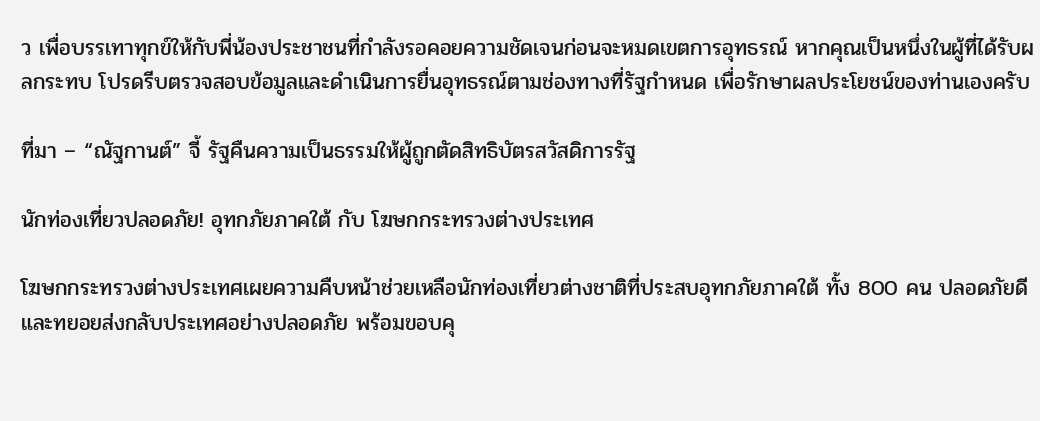ว เพื่อบรรเทาทุกข์ให้กับพี่น้องประชาชนที่กำลังรอคอยความชัดเจนก่อนจะหมดเขตการอุทธรณ์ หากคุณเป็นหนึ่งในผู้ที่ได้รับผลกระทบ โปรดรีบตรวจสอบข้อมูลและดำเนินการยื่นอุทธรณ์ตามช่องทางที่รัฐกำหนด เพื่อรักษาผลประโยชน์ของท่านเองครับ

ที่มา – “ณัฐกานต์” จี้ รัฐคืนความเป็นธรรมให้ผู้ถูกตัดสิทธิบัตรสวัสดิการรัฐ

นักท่องเที่ยวปลอดภัย! อุทกภัยภาคใต้ กับ โฆษกกระทรวงต่างประเทศ

โฆษกกระทรวงต่างประเทศเผยความคืบหน้าช่วยเหลือนักท่องเที่ยวต่างชาติที่ประสบอุทกภัยภาคใต้ ทั้ง 800 คน ปลอดภัยดี และทยอยส่งกลับประเทศอย่างปลอดภัย พร้อมขอบคุ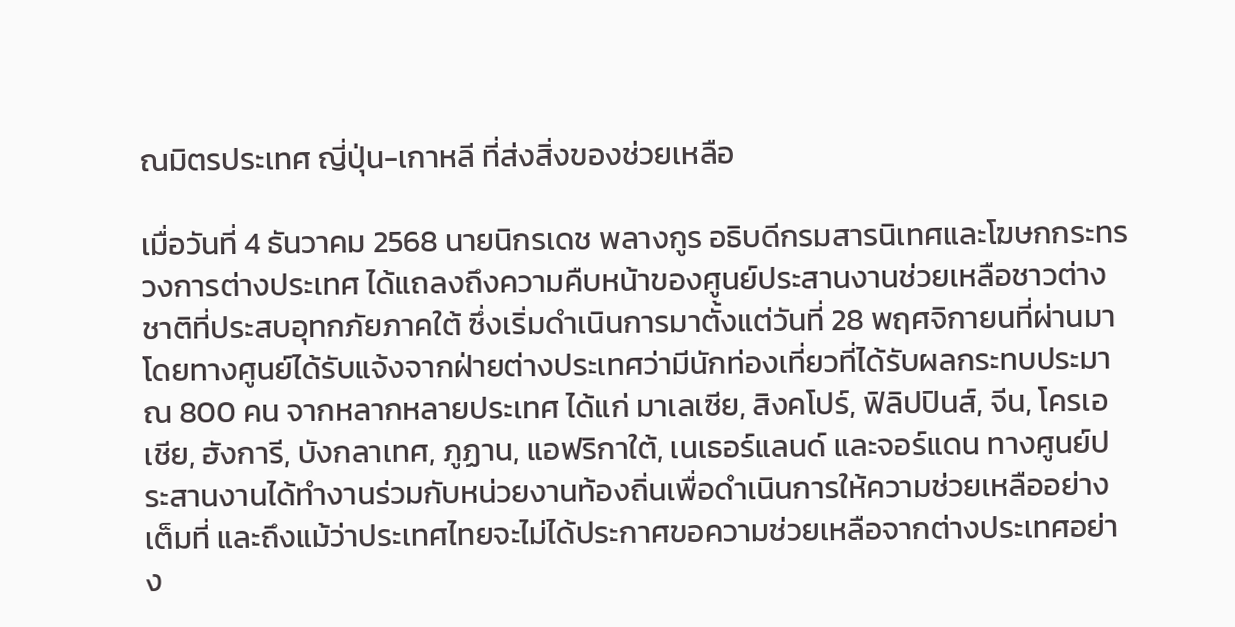ณมิตรประเทศ ญี่ปุ่น-เกาหลี ที่ส่งสิ่งของช่วยเหลือ

เมื่อวันที่ 4 ธันวาคม 2568 นายนิกรเดช พลางกูร อธิบดีกรมสารนิเทศและโฆษกกระทรวงการต่างประเทศ ได้แถลงถึงความคืบหน้าของศูนย์ประสานงานช่วยเหลือชาวต่างชาติที่ประสบอุทกภัยภาคใต้ ซึ่งเริ่มดำเนินการมาตั้งแต่วันที่ 28 พฤศจิกายนที่ผ่านมา โดยทางศูนย์ได้รับแจ้งจากฝ่ายต่างประเทศว่ามีนักท่องเที่ยวที่ได้รับผลกระทบประมาณ 800 คน จากหลากหลายประเทศ ได้แก่ มาเลเซีย, สิงคโปร์, ฟิลิปปินส์, จีน, โครเอเชีย, ฮังการี, บังกลาเทศ, ภูฏาน, แอฟริกาใต้, เนเธอร์แลนด์ และจอร์แดน ทางศูนย์ประสานงานได้ทำงานร่วมกับหน่วยงานท้องถิ่นเพื่อดำเนินการให้ความช่วยเหลืออย่างเต็มที่ และถึงแม้ว่าประเทศไทยจะไม่ได้ประกาศขอความช่วยเหลือจากต่างประเทศอย่าง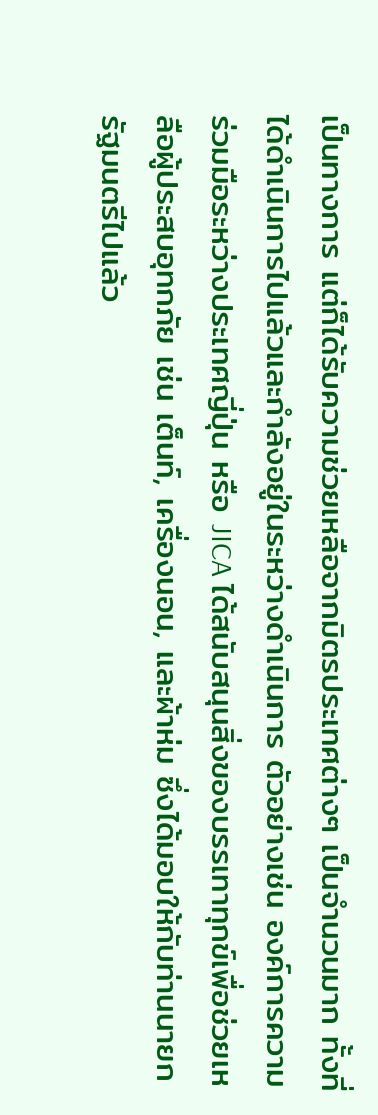เป็นทางการ แต่ก็ได้รับความช่วยเหลือจากมิตรประเทศต่างๆ เป็นจำนวนมาก ทั้งที่ได้ดำเนินการไปแล้วและกำลังอยู่ในระหว่างดำเนินการ ตัวอย่างเช่น องค์การความร่วมมือระหว่างประเทศญี่ปุ่น หรือ JICA ได้สนับสนุนสิ่งของบรรเทาทุกข์เพื่อช่วยเหลือผู้ประสบอุทกภัย เช่น เต็นท์, เครื่องนอน, และผ้าห่ม ซึ่งได้มอบให้กับท่านนายกรัฐมนตรีไปแล้ว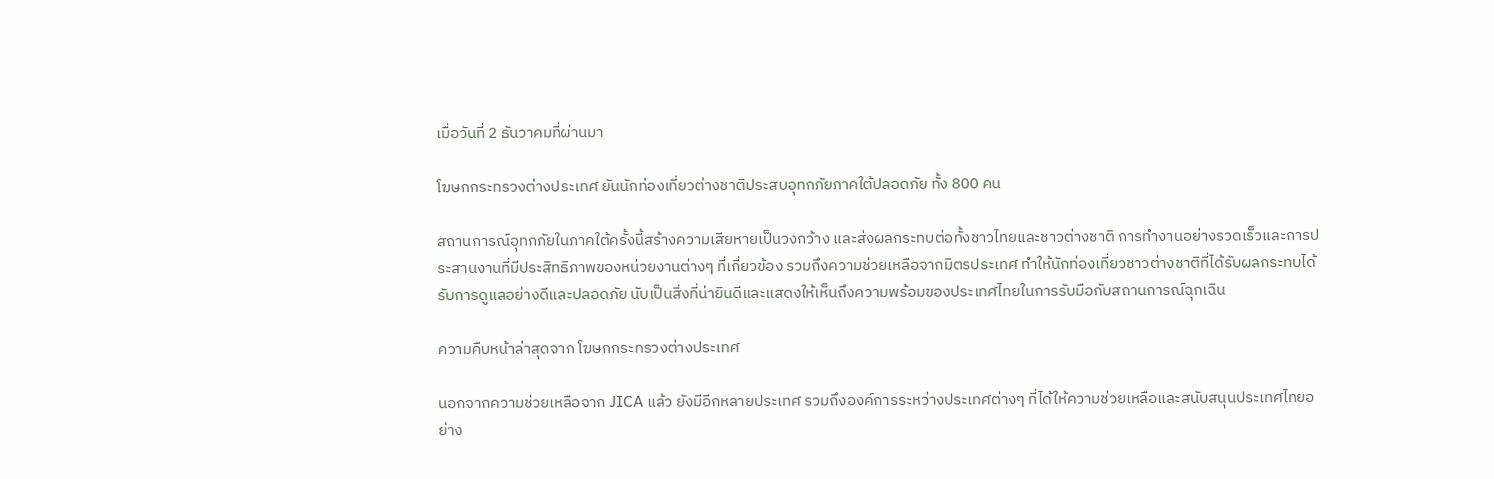เมื่อวันที่ 2 ธันวาคมที่ผ่านมา

โฆษกกระทรวงต่างประเทศ ยันนักท่องเที่ยวต่างชาติประสบอุทกภัยภาคใต้ปลอดภัย ทั้ง 800 คน

สถานการณ์อุทกภัยในภาคใต้ครั้งนี้สร้างความเสียหายเป็นวงกว้าง และส่งผลกระทบต่อทั้งชาวไทยและชาวต่างชาติ การทำงานอย่างรวดเร็วและการประสานงานที่มีประสิทธิภาพของหน่วยงานต่างๆ ที่เกี่ยวข้อง รวมถึงความช่วยเหลือจากมิตรประเทศ ทำให้นักท่องเที่ยวชาวต่างชาติที่ได้รับผลกระทบได้รับการดูแลอย่างดีและปลอดภัย นับเป็นสิ่งที่น่ายินดีและแสดงให้เห็นถึงความพร้อมของประเทศไทยในการรับมือกับสถานการณ์ฉุกเฉิน

ความคืบหน้าล่าสุดจาก โฆษกกระทรวงต่างประเทศ

นอกจากความช่วยเหลือจาก JICA แล้ว ยังมีอีกหลายประเทศ รวมถึงองค์การระหว่างประเทศต่างๆ ที่ได้ให้ความช่วยเหลือและสนับสนุนประเทศไทยอย่าง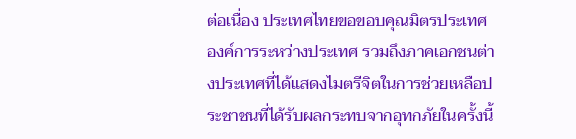ต่อเนื่อง ประเทศไทยขอขอบคุณมิตรประเทศ องค์การระหว่างประเทศ รวมถึงภาคเอกชนต่างประเทศที่ได้แสดงไมตรีจิตในการช่วยเหลือประชาชนที่ได้รับผลกระทบจากอุทกภัยในครั้งนี้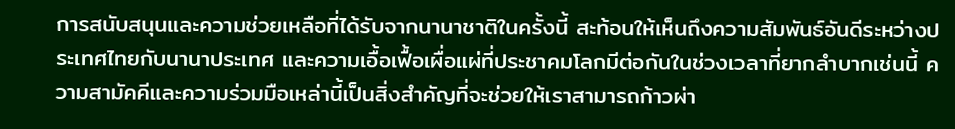การสนับสนุนและความช่วยเหลือที่ได้รับจากนานาชาติในครั้งนี้ สะท้อนให้เห็นถึงความสัมพันธ์อันดีระหว่างประเทศไทยกับนานาประเทศ และความเอื้อเฟื้อเผื่อแผ่ที่ประชาคมโลกมีต่อกันในช่วงเวลาที่ยากลำบากเช่นนี้ ความสามัคคีและความร่วมมือเหล่านี้เป็นสิ่งสำคัญที่จะช่วยให้เราสามารถก้าวผ่า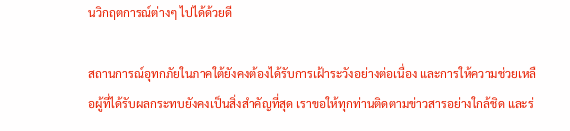นวิกฤตการณ์ต่างๆ ไปได้ด้วยดี

สถานการณ์อุทกภัยในภาคใต้ยังคงต้องได้รับการเฝ้าระวังอย่างต่อเนื่อง และการให้ความช่วยเหลือผู้ที่ได้รับผลกระทบยังคงเป็นสิ่งสำคัญที่สุด เราขอให้ทุกท่านติดตามข่าวสารอย่างใกล้ชิด และร่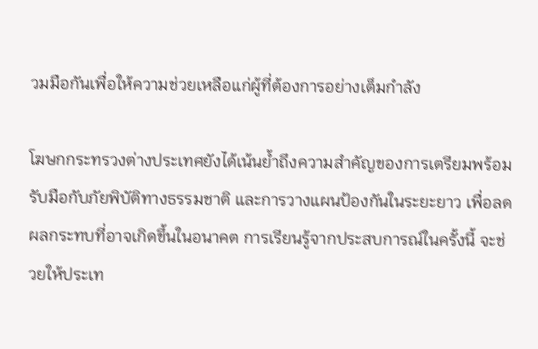วมมือกันเพื่อให้ความช่วยเหลือแก่ผู้ที่ต้องการอย่างเต็มกำลัง

โฆษกกระทรวงต่างประเทศยังได้เน้นย้ำถึงความสำคัญของการเตรียมพร้อมรับมือกับภัยพิบัติทางธรรมชาติ และการวางแผนป้องกันในระยะยาว เพื่อลดผลกระทบที่อาจเกิดขึ้นในอนาคต การเรียนรู้จากประสบการณ์ในครั้งนี้ จะช่วยให้ประเท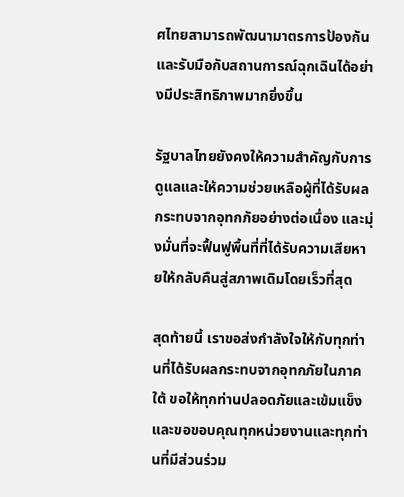ศไทยสามารถพัฒนามาตรการป้องกันและรับมือกับสถานการณ์ฉุกเฉินได้อย่างมีประสิทธิภาพมากยิ่งขึ้น

รัฐบาลไทยยังคงให้ความสำคัญกับการดูแลและให้ความช่วยเหลือผู้ที่ได้รับผลกระทบจากอุทกภัยอย่างต่อเนื่อง และมุ่งมั่นที่จะฟื้นฟูพื้นที่ที่ได้รับความเสียหายให้กลับคืนสู่สภาพเดิมโดยเร็วที่สุด

สุดท้ายนี้ เราขอส่งกำลังใจให้กับทุกท่านที่ได้รับผลกระทบจากอุทกภัยในภาคใต้ ขอให้ทุกท่านปลอดภัยและเข้มแข็ง และขอขอบคุณทุกหน่วยงานและทุกท่านที่มีส่วนร่วม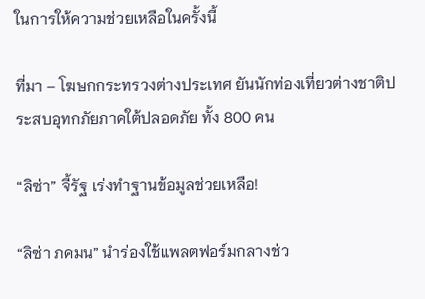ในการให้ความช่วยเหลือในครั้งนี้

ที่มา – โฆษกกระทรวงต่างประเทศ ยันนักท่องเที่ยวต่างชาติประสบอุทกภัยภาคใต้ปลอดภัย ทั้ง 800 คน

“ลิซ่า” จี้รัฐ เร่งทำฐานข้อมูลช่วยเหลือ!

“ลิซ่า ภคมน” นำร่องใช้แพลตฟอร์มกลางช่ว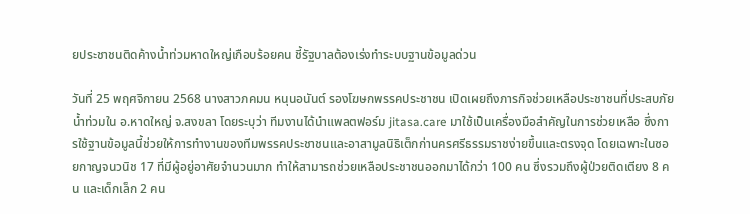ยประชาชนติดค้างน้ำท่วมหาดใหญ่เกือบร้อยคน ชี้รัฐบาลต้องเร่งทำระบบฐานข้อมูลด่วน

วันที่ 25 พฤศจิกายน 2568 นางสาวภคมน หนุนอนันต์ รองโฆษกพรรคประชาชน เปิดเผยถึงภารกิจช่วยเหลือประชาชนที่ประสบภัยน้ำท่วมใน อ.หาดใหญ่ จ.สงขลา โดยระบุว่า ทีมงานได้นำแพลตฟอร์ม jitasa.care มาใช้เป็นเครื่องมือสำคัญในการช่วยเหลือ ซึ่งการใช้ฐานข้อมูลนี้ช่วยให้การทำงานของทีมพรรคประชาชนและอาสามูลนิธิเต็กก่านครศรีธรรมราชง่ายขึ้นและตรงจุด โดยเฉพาะในซอยกาญจนวนิช 17 ที่มีผู้อยู่อาศัยจำนวนมาก ทำให้สามารถช่วยเหลือประชาชนออกมาได้กว่า 100 คน ซึ่งรวมถึงผู้ป่วยติดเตียง 8 คน และเด็กเล็ก 2 คน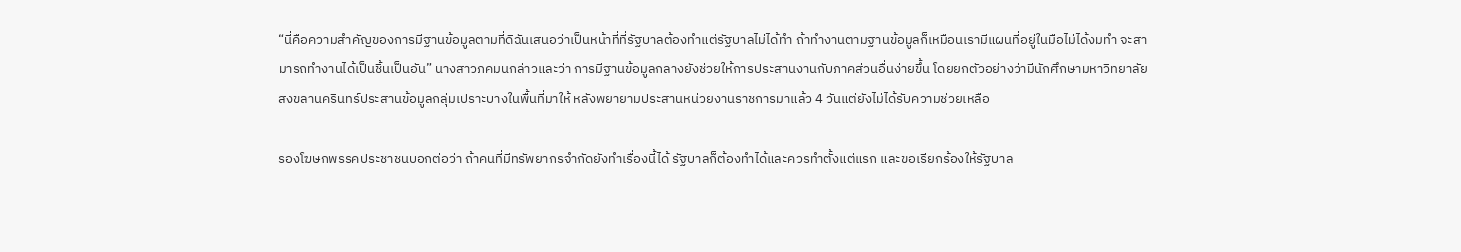“นี่คือความสำคัญของการมีฐานข้อมูลตามที่ดิฉันเสนอว่าเป็นหน้าที่ที่รัฐบาลต้องทำแต่รัฐบาลไม่ได้ทำ ถ้าทำงานตามฐานข้อมูลก็เหมือนเรามีแผนที่อยู่ในมือไม่ได้งมทำ จะสามารถทำงานได้เป็นชิ้นเป็นอัน” นางสาวภคมนกล่าวและว่า การมีฐานข้อมูลกลางยังช่วยให้การประสานงานกับภาคส่วนอื่นง่ายขึ้น โดยยกตัวอย่างว่ามีนักศึกษามหาวิทยาลัยสงขลานครินทร์ประสานข้อมูลกลุ่มเปราะบางในพื้นที่มาให้ หลังพยายามประสานหน่วยงานราชการมาแล้ว 4 วันแต่ยังไม่ได้รับความช่วยเหลือ

รองโฆษกพรรคประชาชนบอกต่อว่า ถ้าคนที่มีทรัพยากรจำกัดยังทำเรื่องนี้ได้ รัฐบาลก็ต้องทำได้และควรทำตั้งแต่แรก และขอเรียกร้องให้รัฐบาล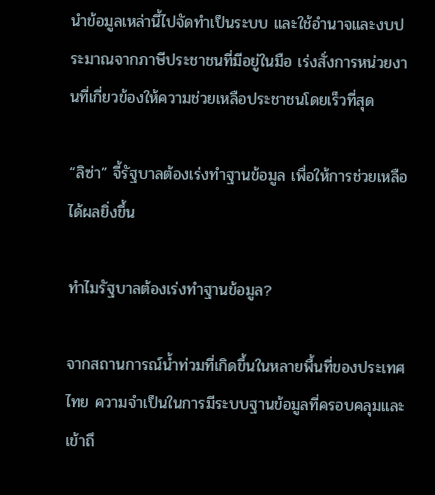นำข้อมูลเหล่านี้ไปจัดทำเป็นระบบ และใช้อำนาจและงบประมาณจากภาษีประชาชนที่มีอยู่ในมือ เร่งสั่งการหน่วยงานที่เกี่ยวข้องให้ความช่วยเหลือประชาชนโดยเร็วที่สุด

“ลิซ่า” จี้รัฐบาลต้องเร่งทำฐานข้อมูล เพื่อให้การช่วยเหลือได้ผลยิ่งขึ้น

ทำไมรัฐบาลต้องเร่งทำฐานข้อมูล?

จากสถานการณ์น้ำท่วมที่เกิดขึ้นในหลายพื้นที่ของประเทศไทย ความจำเป็นในการมีระบบฐานข้อมูลที่ครอบคลุมและเข้าถึ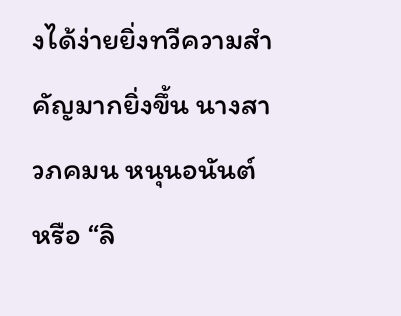งได้ง่ายยิ่งทวีความสำคัญมากยิ่งขึ้น นางสาวภคมน หนุนอนันต์ หรือ “ลิ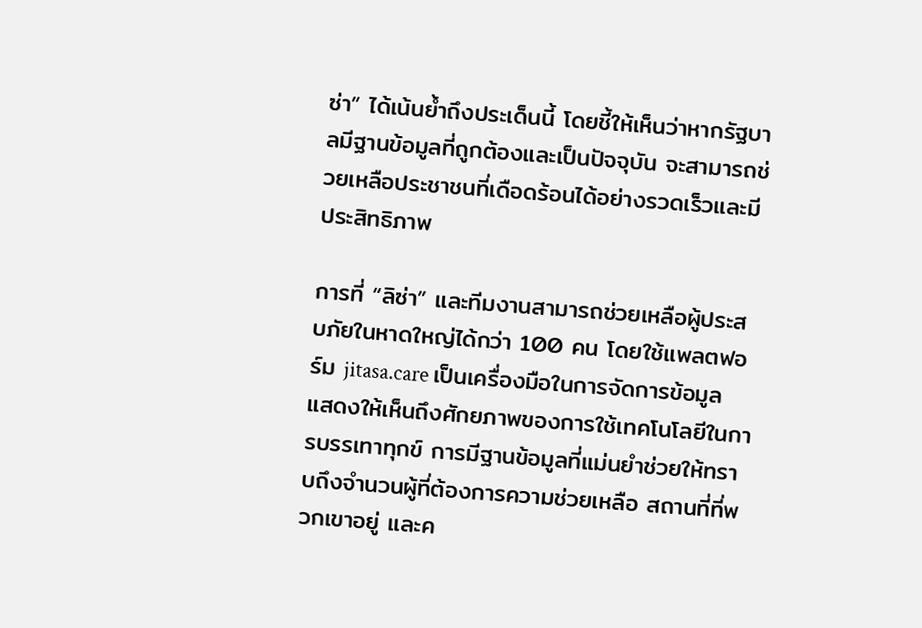ซ่า” ได้เน้นย้ำถึงประเด็นนี้ โดยชี้ให้เห็นว่าหากรัฐบาลมีฐานข้อมูลที่ถูกต้องและเป็นปัจจุบัน จะสามารถช่วยเหลือประชาชนที่เดือดร้อนได้อย่างรวดเร็วและมีประสิทธิภาพ

การที่ “ลิซ่า” และทีมงานสามารถช่วยเหลือผู้ประสบภัยในหาดใหญ่ได้กว่า 100 คน โดยใช้แพลตฟอร์ม jitasa.care เป็นเครื่องมือในการจัดการข้อมูล แสดงให้เห็นถึงศักยภาพของการใช้เทคโนโลยีในการบรรเทาทุกข์ การมีฐานข้อมูลที่แม่นยำช่วยให้ทราบถึงจำนวนผู้ที่ต้องการความช่วยเหลือ สถานที่ที่พวกเขาอยู่ และค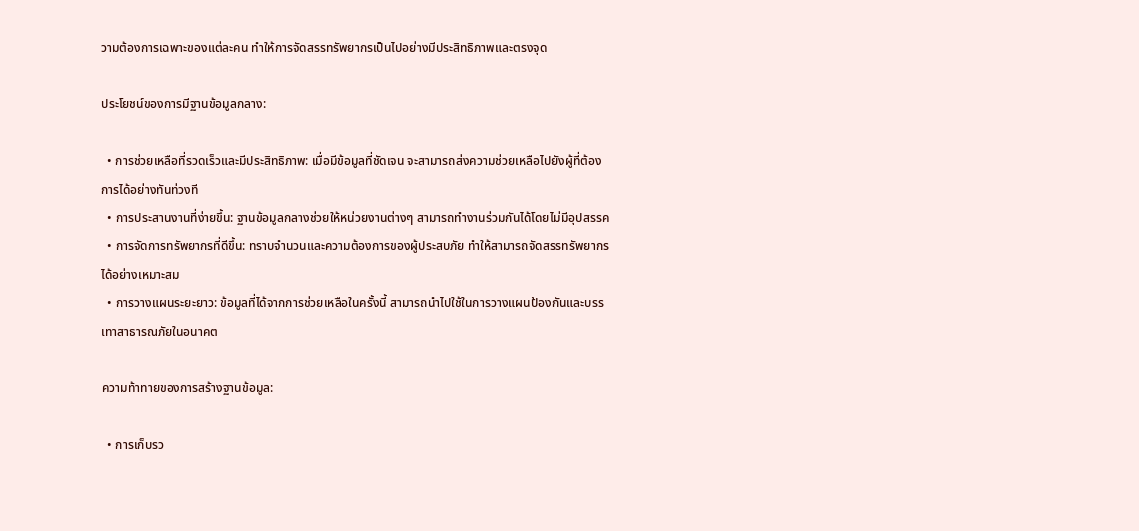วามต้องการเฉพาะของแต่ละคน ทำให้การจัดสรรทรัพยากรเป็นไปอย่างมีประสิทธิภาพและตรงจุด

ประโยชน์ของการมีฐานข้อมูลกลาง:

  • การช่วยเหลือที่รวดเร็วและมีประสิทธิภาพ: เมื่อมีข้อมูลที่ชัดเจน จะสามารถส่งความช่วยเหลือไปยังผู้ที่ต้องการได้อย่างทันท่วงที
  • การประสานงานที่ง่ายขึ้น: ฐานข้อมูลกลางช่วยให้หน่วยงานต่างๆ สามารถทำงานร่วมกันได้โดยไม่มีอุปสรรค
  • การจัดการทรัพยากรที่ดีขึ้น: ทราบจำนวนและความต้องการของผู้ประสบภัย ทำให้สามารถจัดสรรทรัพยากรได้อย่างเหมาะสม
  • การวางแผนระยะยาว: ข้อมูลที่ได้จากการช่วยเหลือในครั้งนี้ สามารถนำไปใช้ในการวางแผนป้องกันและบรรเทาสาธารณภัยในอนาคต

ความท้าทายของการสร้างฐานข้อมูล:

  • การเก็บรว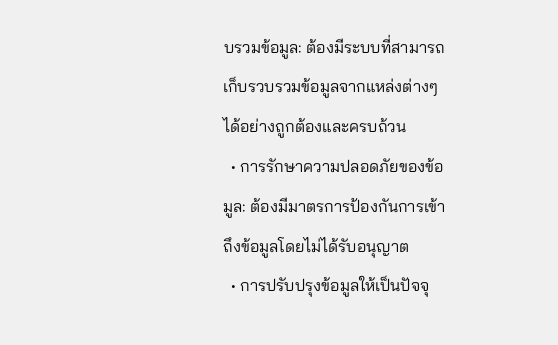บรวมข้อมูล: ต้องมีระบบที่สามารถเก็บรวบรวมข้อมูลจากแหล่งต่างๆ ได้อย่างถูกต้องและครบถ้วน
  • การรักษาความปลอดภัยของข้อมูล: ต้องมีมาตรการป้องกันการเข้าถึงข้อมูลโดยไม่ได้รับอนุญาต
  • การปรับปรุงข้อมูลให้เป็นปัจจุ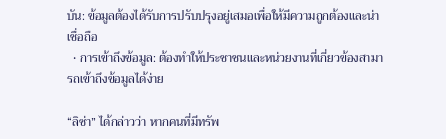บัน: ข้อมูลต้องได้รับการปรับปรุงอยู่เสมอเพื่อให้มีความถูกต้องและน่าเชื่อถือ
  • การเข้าถึงข้อมูล: ต้องทำให้ประชาชนและหน่วยงานที่เกี่ยวข้องสามารถเข้าถึงข้อมูลได้ง่าย

“ลิซ่า” ได้กล่าวว่า หากคนที่มีทรัพ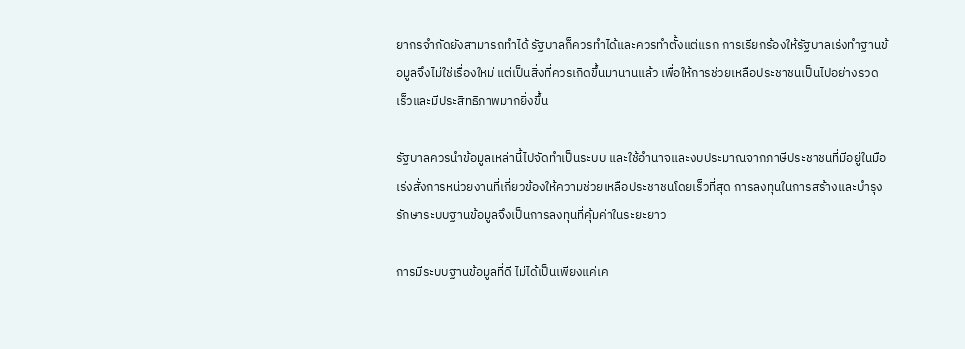ยากรจำกัดยังสามารถทำได้ รัฐบาลก็ควรทำได้และควรทำตั้งแต่แรก การเรียกร้องให้รัฐบาลเร่งทำฐานข้อมูลจึงไม่ใช่เรื่องใหม่ แต่เป็นสิ่งที่ควรเกิดขึ้นมานานแล้ว เพื่อให้การช่วยเหลือประชาชนเป็นไปอย่างรวดเร็วและมีประสิทธิภาพมากยิ่งขึ้น

รัฐบาลควรนำข้อมูลเหล่านี้ไปจัดทำเป็นระบบ และใช้อำนาจและงบประมาณจากภาษีประชาชนที่มีอยู่ในมือ เร่งสั่งการหน่วยงานที่เกี่ยวข้องให้ความช่วยเหลือประชาชนโดยเร็วที่สุด การลงทุนในการสร้างและบำรุงรักษาระบบฐานข้อมูลจึงเป็นการลงทุนที่คุ้มค่าในระยะยาว

การมีระบบฐานข้อมูลที่ดี ไม่ได้เป็นเพียงแค่เค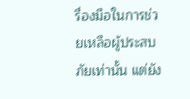รื่องมือในการช่วยเหลือผู้ประสบภัยเท่านั้น แต่ยัง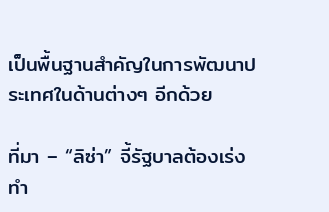เป็นพื้นฐานสำคัญในการพัฒนาประเทศในด้านต่างๆ อีกด้วย

ที่มา – “ลิซ่า” จี้รัฐบาลต้องเร่งทำ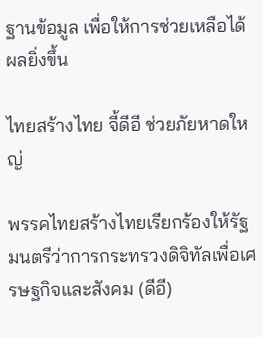ฐานข้อมูล เพื่อให้การช่วยเหลือได้ผลยิ่งขึ้น

ไทยสร้างไทย จี้ดีอี ช่วยภัยหาดใหญ่

พรรคไทยสร้างไทยเรียกร้องให้รัฐมนตรีว่าการกระทรวงดิจิทัลเพื่อเศรษฐกิจและสังคม (ดีอี)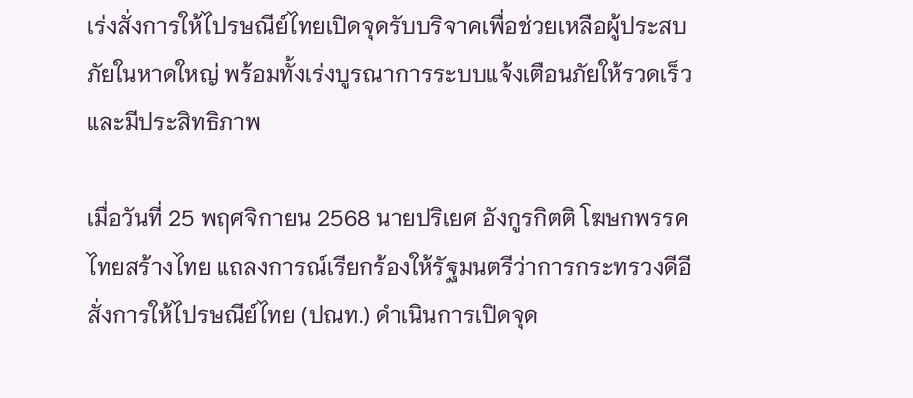เร่งสั่งการให้ไปรษณีย์ไทยเปิดจุดรับบริจาคเพื่อช่วยเหลือผู้ประสบภัยในหาดใหญ่ พร้อมทั้งเร่งบูรณาการระบบแจ้งเตือนภัยให้รวดเร็วและมีประสิทธิภาพ

เมื่อวันที่ 25 พฤศจิกายน 2568 นายปริเยศ อังกูรกิตติ โฆษกพรรคไทยสร้างไทย แถลงการณ์เรียกร้องให้รัฐมนตรีว่าการกระทรวงดีอี สั่งการให้ไปรษณีย์ไทย (ปณท.) ดำเนินการเปิดจุด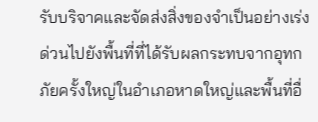รับบริจาคและจัดส่งสิ่งของจำเป็นอย่างเร่งด่วนไปยังพื้นที่ที่ได้รับผลกระทบจากอุทกภัยครั้งใหญ่ในอำเภอหาดใหญ่และพื้นที่อื่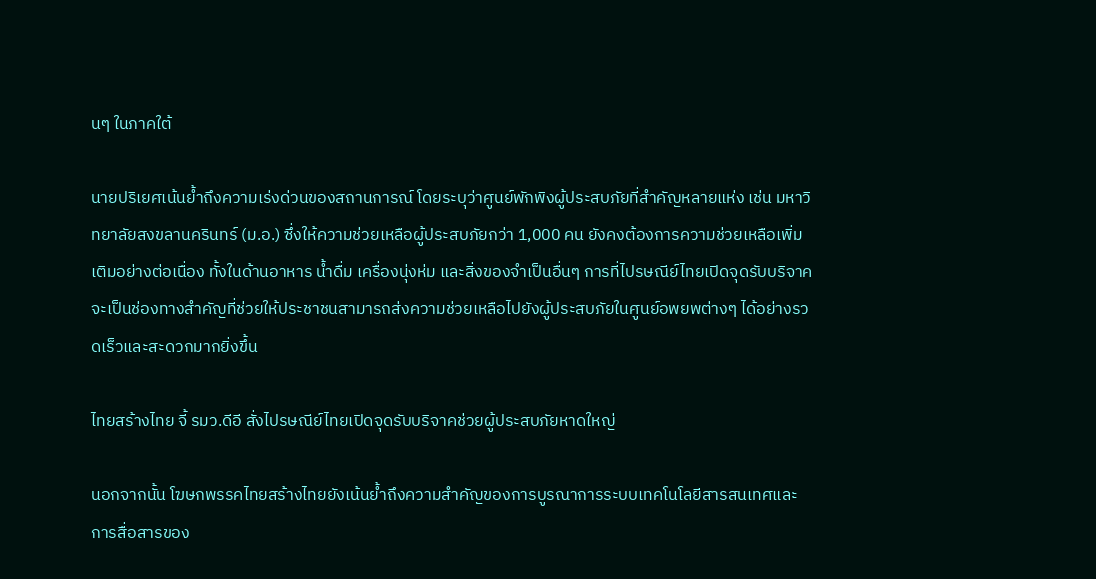นๆ ในภาคใต้

นายปริเยศเน้นย้ำถึงความเร่งด่วนของสถานการณ์ โดยระบุว่าศูนย์พักพิงผู้ประสบภัยที่สำคัญหลายแห่ง เช่น มหาวิทยาลัยสงขลานครินทร์ (ม.อ.) ซึ่งให้ความช่วยเหลือผู้ประสบภัยกว่า 1,000 คน ยังคงต้องการความช่วยเหลือเพิ่มเติมอย่างต่อเนื่อง ทั้งในด้านอาหาร น้ำดื่ม เครื่องนุ่งห่ม และสิ่งของจำเป็นอื่นๆ การที่ไปรษณีย์ไทยเปิดจุดรับบริจาค จะเป็นช่องทางสำคัญที่ช่วยให้ประชาชนสามารถส่งความช่วยเหลือไปยังผู้ประสบภัยในศูนย์อพยพต่างๆ ได้อย่างรวดเร็วและสะดวกมากยิ่งขึ้น

ไทยสร้างไทย จี้ รมว.ดีอี สั่งไปรษณีย์ไทยเปิดจุดรับบริจาคช่วยผู้ประสบภัยหาดใหญ่

นอกจากนั้น โฆษกพรรคไทยสร้างไทยยังเน้นย้ำถึงความสำคัญของการบูรณาการระบบเทคโนโลยีสารสนเทศและการสื่อสารของ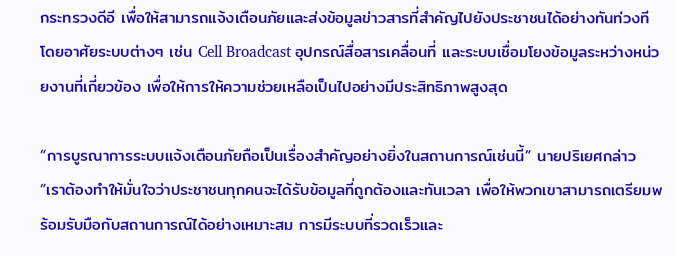กระทรวงดีอี เพื่อให้สามารถแจ้งเตือนภัยและส่งข้อมูลข่าวสารที่สำคัญไปยังประชาชนได้อย่างทันท่วงที โดยอาศัยระบบต่างๆ เช่น Cell Broadcast อุปกรณ์สื่อสารเคลื่อนที่ และระบบเชื่อมโยงข้อมูลระหว่างหน่วยงานที่เกี่ยวข้อง เพื่อให้การให้ความช่วยเหลือเป็นไปอย่างมีประสิทธิภาพสูงสุด

“การบูรณาการระบบแจ้งเตือนภัยถือเป็นเรื่องสำคัญอย่างยิ่งในสถานการณ์เช่นนี้” นายปริเยศกล่าว “เราต้องทำให้มั่นใจว่าประชาชนทุกคนจะได้รับข้อมูลที่ถูกต้องและทันเวลา เพื่อให้พวกเขาสามารถเตรียมพร้อมรับมือกับสถานการณ์ได้อย่างเหมาะสม การมีระบบที่รวดเร็วและ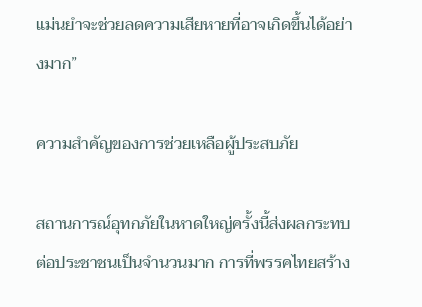แม่นยำจะช่วยลดความเสียหายที่อาจเกิดขึ้นได้อย่างมาก”

ความสำคัญของการช่วยเหลือผู้ประสบภัย

สถานการณ์อุทกภัยในหาดใหญ่ครั้งนี้ส่งผลกระทบต่อประชาชนเป็นจำนวนมาก การที่พรรคไทยสร้าง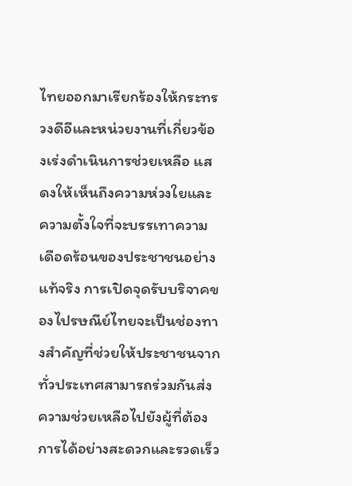ไทยออกมาเรียกร้องให้กระทรวงดีอีและหน่วยงานที่เกี่ยวข้องเร่งดำเนินการช่วยเหลือ แสดงให้เห็นถึงความห่วงใยและความตั้งใจที่จะบรรเทาความเดือดร้อนของประชาชนอย่างแท้จริง การเปิดจุดรับบริจาคของไปรษณีย์ไทยจะเป็นช่องทางสำคัญที่ช่วยให้ประชาชนจากทั่วประเทศสามารถร่วมกันส่งความช่วยเหลือไปยังผู้ที่ต้องการได้อย่างสะดวกและรวดเร็ว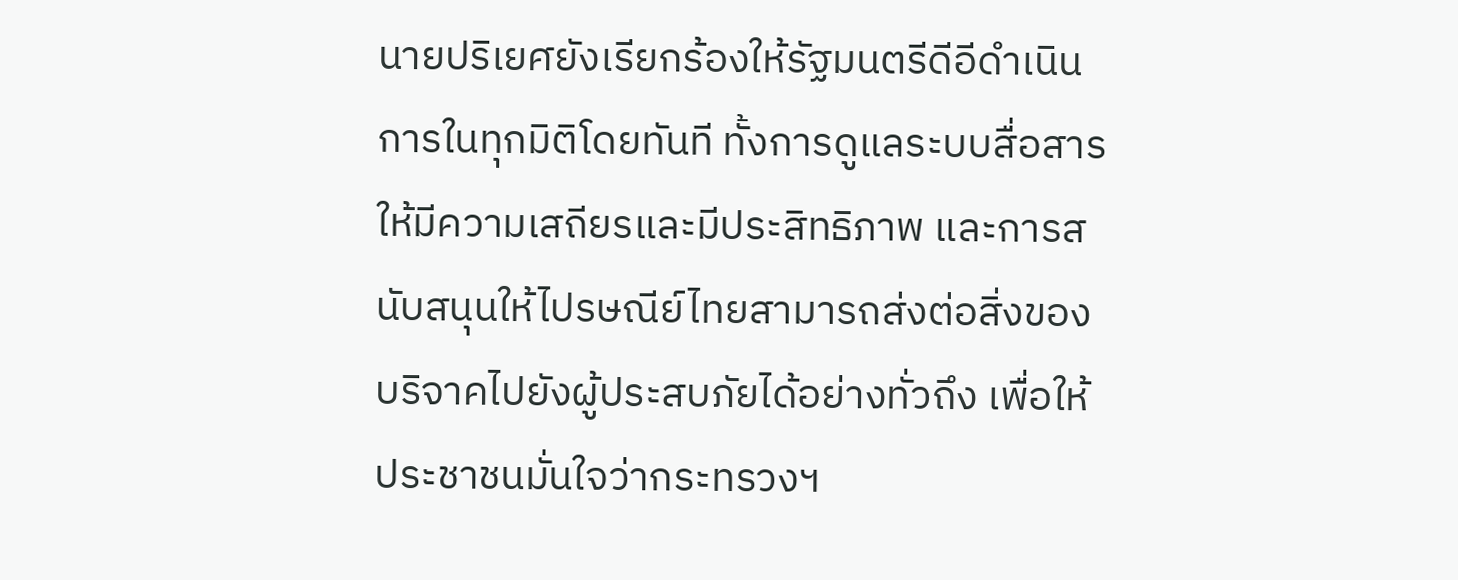นายปริเยศยังเรียกร้องให้รัฐมนตรีดีอีดำเนินการในทุกมิติโดยทันที ทั้งการดูแลระบบสื่อสารให้มีความเสถียรและมีประสิทธิภาพ และการสนับสนุนให้ไปรษณีย์ไทยสามารถส่งต่อสิ่งของบริจาคไปยังผู้ประสบภัยได้อย่างทั่วถึง เพื่อให้ประชาชนมั่นใจว่ากระทรวงฯ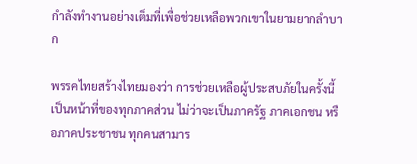กำลังทำงานอย่างเต็มที่เพื่อช่วยเหลือพวกเขาในยามยากลำบาก

พรรคไทยสร้างไทยมองว่า การช่วยเหลือผู้ประสบภัยในครั้งนี้เป็นหน้าที่ของทุกภาคส่วน ไม่ว่าจะเป็นภาครัฐ ภาคเอกชน หรือภาคประชาชน ทุกคนสามาร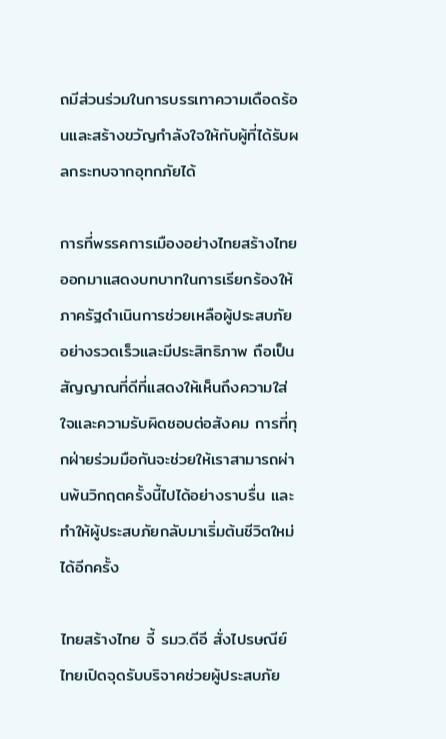ถมีส่วนร่วมในการบรรเทาความเดือดร้อนและสร้างขวัญกำลังใจให้กับผู้ที่ได้รับผลกระทบจากอุทกภัยได้

การที่พรรคการเมืองอย่างไทยสร้างไทยออกมาแสดงบทบาทในการเรียกร้องให้ภาครัฐดำเนินการช่วยเหลือผู้ประสบภัยอย่างรวดเร็วและมีประสิทธิภาพ ถือเป็นสัญญาณที่ดีที่แสดงให้เห็นถึงความใส่ใจและความรับผิดชอบต่อสังคม การที่ทุกฝ่ายร่วมมือกันจะช่วยให้เราสามารถผ่านพ้นวิกฤตครั้งนี้ไปได้อย่างราบรื่น และทำให้ผู้ประสบภัยกลับมาเริ่มต้นชีวิตใหม่ได้อีกครั้ง

ไทยสร้างไทย จี้ รมว.ดีอี สั่งไปรษณีย์ไทยเปิดจุดรับบริจาคช่วยผู้ประสบภัย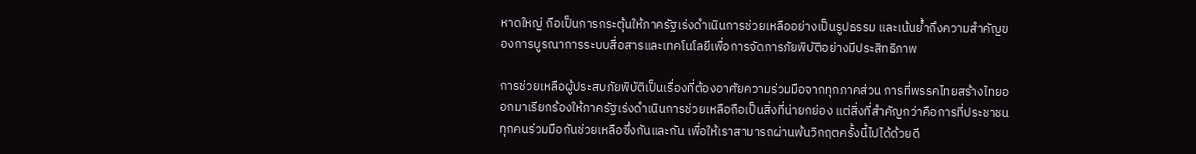หาดใหญ่ ถือเป็นการกระตุ้นให้ภาครัฐเร่งดำเนินการช่วยเหลืออย่างเป็นรูปธรรม และเน้นย้ำถึงความสำคัญของการบูรณาการระบบสื่อสารและเทคโนโลยีเพื่อการจัดการภัยพิบัติอย่างมีประสิทธิภาพ

การช่วยเหลือผู้ประสบภัยพิบัติเป็นเรื่องที่ต้องอาศัยความร่วมมือจากทุกภาคส่วน การที่พรรคไทยสร้างไทยออกมาเรียกร้องให้ภาครัฐเร่งดำเนินการช่วยเหลือถือเป็นสิ่งที่น่ายกย่อง แต่สิ่งที่สำคัญกว่าคือการที่ประชาชนทุกคนร่วมมือกันช่วยเหลือซึ่งกันและกัน เพื่อให้เราสามารถผ่านพ้นวิกฤตครั้งนี้ไปได้ด้วยดี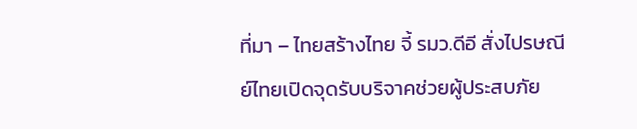ที่มา – ไทยสร้างไทย จี้ รมว.ดีอี สั่งไปรษณีย์ไทยเปิดจุดรับบริจาคช่วยผู้ประสบภัย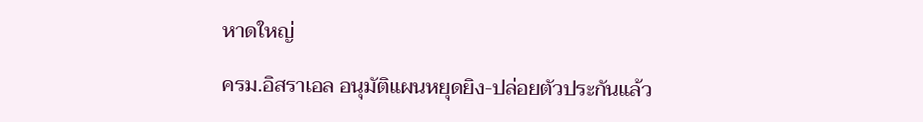หาดใหญ่

ครม.อิสราเอล อนุมัติแผนหยุดยิง-ปล่อยตัวประกันแล้ว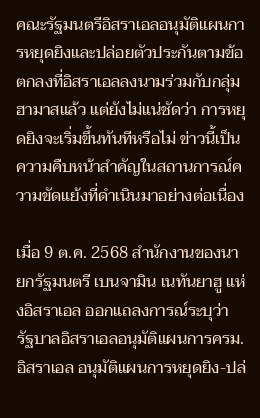คณะรัฐมนตรีอิสราเอลอนุมัติแผนการหยุดยิงและปล่อยตัวประกันตามข้อตกลงที่อิสราเอลลงนามร่วมกับกลุ่มฮามาสแล้ว แต่ยังไม่แน่ชัดว่า การหยุดยิงจะเริ่มขึ้นทันทีหรือไม่ ข่าวนี้เป็นความคืบหน้าสำคัญในสถานการณ์ความขัดแย้งที่ดำเนินมาอย่างต่อเนื่อง

เมื่อ 9 ต.ค. 2568 สำนักงานของนายกรัฐมนตรี เบนจามิน เนทันยาฮู แห่งอิสราเอล ออกแถลงการณ์ระบุว่า รัฐบาลอิสราเอลอนุมัติแผนการครม.อิสราเอล อนุมัติแผนการหยุดยิง-ปล่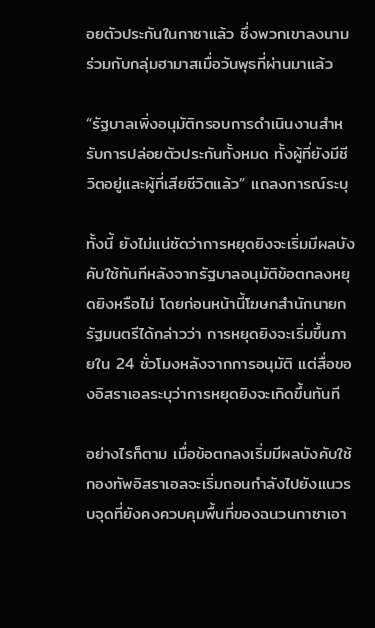อยตัวประกันในกาซาแล้ว ซึ่งพวกเขาลงนามร่วมกับกลุ่มฮามาสเมื่อวันพุธที่ผ่านมาแล้ว

“รัฐบาลเพิ่งอนุมัติกรอบการดำเนินงานสำหรับการปล่อยตัวประกันทั้งหมด ทั้งผู้ที่ยังมีชีวิตอยู่และผู้ที่เสียชีวิตแล้ว” แถลงการณ์ระบุ

ทั้งนี้ ยังไม่แน่ชัดว่าการหยุดยิงจะเริ่มมีผลบังคับใช้ทันทีหลังจากรัฐบาลอนุมัติข้อตกลงหยุดยิงหรือไม่ โดยก่อนหน้านี้โฆษกสำนักนายกรัฐมนตรีได้กล่าวว่า การหยุดยิงจะเริ่มขึ้นภายใน 24 ชั่วโมงหลังจากการอนุมัติ แต่สื่อของอิสราเอลระบุว่าการหยุดยิงจะเกิดขึ้นทันที

อย่างไรก็ตาม เมื่อข้อตกลงเริ่มมีผลบังคับใช้ กองทัพอิสราเอลจะเริ่มถอนกำลังไปยังแนวรบจุดที่ยังคงควบคุมพื้นที่ของฉนวนกาซาเอา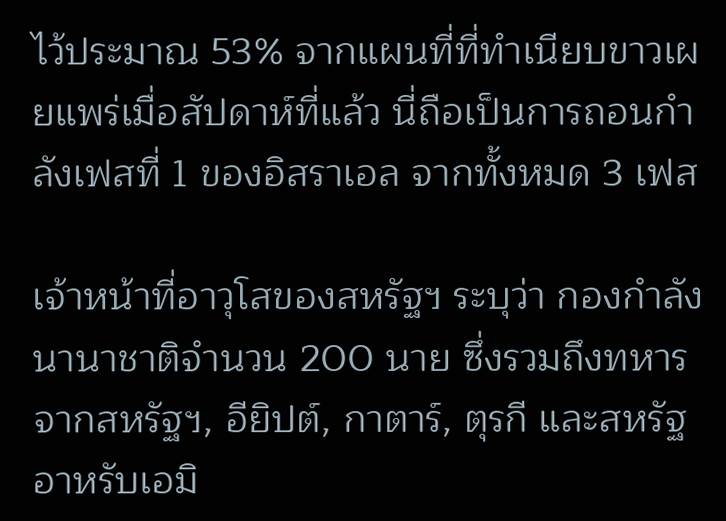ไว้ประมาณ 53% จากแผนที่ที่ทำเนียบขาวเผยแพร่เมื่อสัปดาห์ที่แล้ว นี่ถือเป็นการถอนกำลังเฟสที่ 1 ของอิสราเอล จากทั้งหมด 3 เฟส

เจ้าหน้าที่อาวุโสของสหรัฐฯ ระบุว่า กองกำลังนานาชาติจำนวน 200 นาย ซึ่งรวมถึงทหารจากสหรัฐฯ, อียิปต์, กาตาร์, ตุรกี และสหรัฐอาหรับเอมิ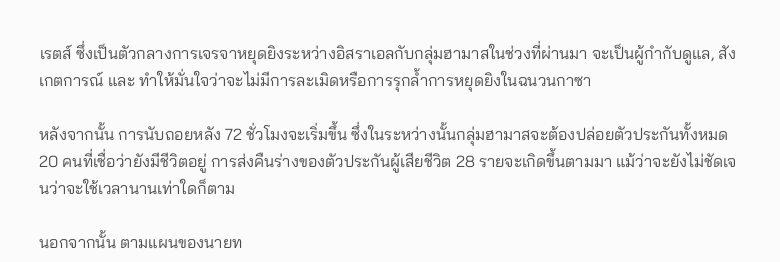เรตส์ ซึ่งเป็นตัวกลางการเจรจาหยุดยิงระหว่างอิสราเอลกับกลุ่มฮามาสในช่วงที่ผ่านมา จะเป็นผู้กำกับดูแล, สังเกตการณ์ และ ทำให้มั่นใจว่าจะไม่มีการละเมิดหรือการรุกล้ำการหยุดยิงในฉนวนกาซา

หลังจากนั้น การนับถอยหลัง 72 ชั่วโมงจะเริ่มขึ้น ซึ่งในระหว่างนั้นกลุ่มฮามาสจะต้องปล่อยตัวประกันทั้งหมด 20 คนที่เชื่อว่ายังมีชีวิตอยู่ การส่งคืนร่างของตัวประกันผู้เสียชีวิต 28 รายจะเกิดขึ้นตามมา แม้ว่าจะยังไม่ชัดเจนว่าจะใช้เวลานานเท่าใดก็ตาม

นอกจากนั้น ตามแผนของนายท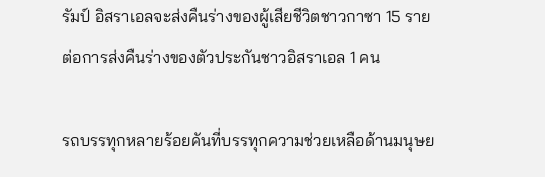รัมป์ อิสราเอลจะส่งคืนร่างของผู้เสียชีวิตชาวกาซา 15 รายต่อการส่งคืนร่างของตัวประกันชาวอิสราเอล 1 คน

รถบรรทุกหลายร้อยคันที่บรรทุกความช่วยเหลือด้านมนุษย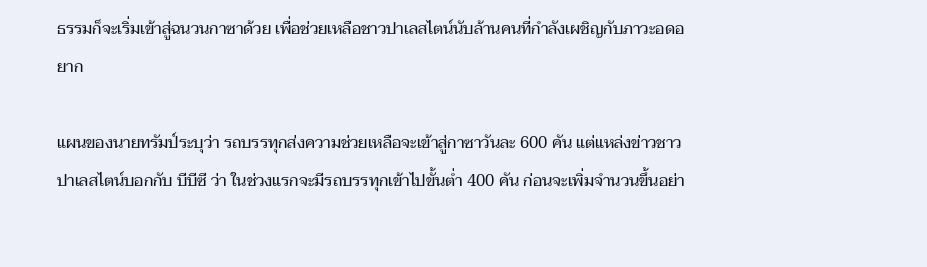ธรรมก็จะเริ่มเข้าสู่ฉนวนกาซาด้วย เพื่อช่วยเหลือชาวปาเลสไตน์นับล้านคนที่กำลังเผชิญกับภาวะอดอยาก

แผนของนายทรัมป์ระบุว่า รถบรรทุกส่งความช่วยเหลือจะเข้าสู่กาซาวันละ 600 คัน แต่แหล่งข่าวชาวปาเลสไตน์บอกกับ บีบีซี ว่า ในช่วงแรกจะมีรถบรรทุกเข้าไปขั้นต่ำ 400 คัน ก่อนจะเพิ่มจำนวนขึ้นอย่า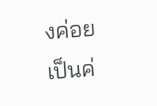งค่อยเป็นค่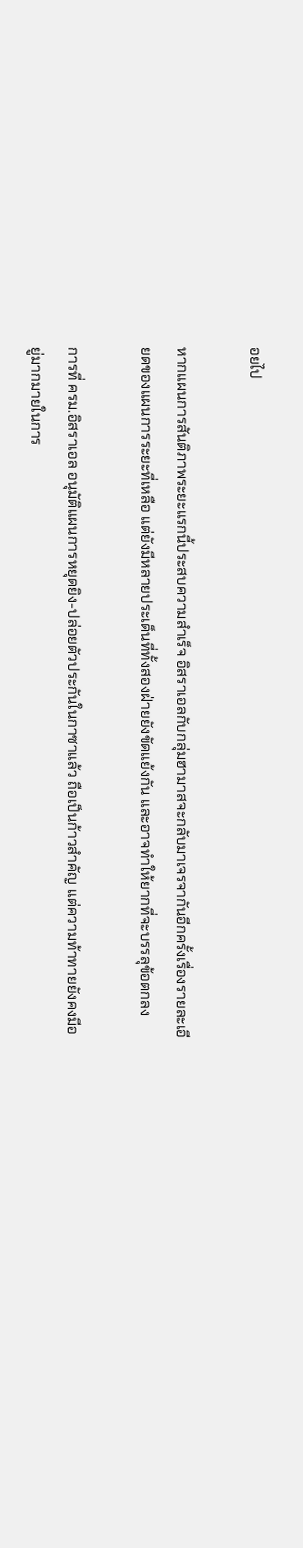อยไป

หากแผนการสันติภาพระยะแรกนี้ประสบความสำเร็จ อิสราเอลกับกลุ่มฮามาสจะกลับมาเจรจากันอีกครั้งเรื่องรายละเอียดของแผนการระยะที่เหลือ แต่ยังมีหลายประเด็นที่ทั้งสองฝ่ายยังขัดแย้งกัน และอาจทำให้ยากที่จะบรรลุข้อตกลง

การที่ ครม.อิสราเอล อนุมัติแผนการหยุดยิง-ปล่อยตัวประกันในกาซาแล้ว ถือเป็นก้าวสำคัญ แต่ความท้าทายยังคงมีอยู่มากมายในการ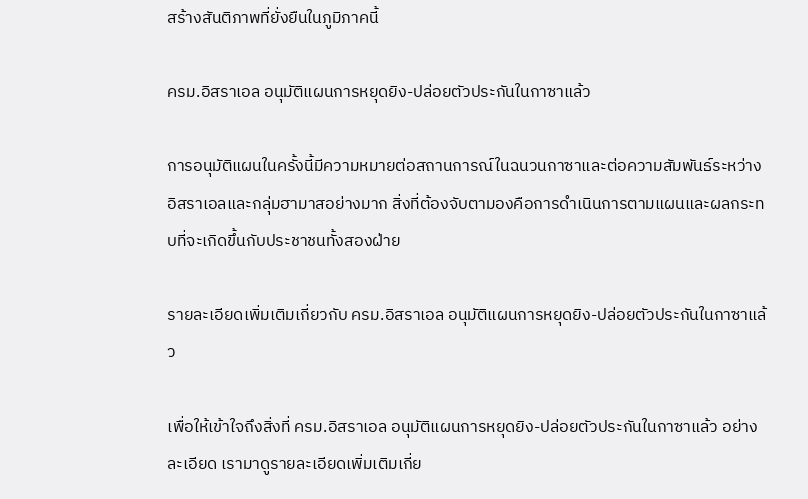สร้างสันติภาพที่ยั่งยืนในภูมิภาคนี้

ครม.อิสราเอล อนุมัติแผนการหยุดยิง-ปล่อยตัวประกันในกาซาแล้ว

การอนุมัติแผนในครั้งนี้มีความหมายต่อสถานการณ์ในฉนวนกาซาและต่อความสัมพันธ์ระหว่างอิสราเอลและกลุ่มฮามาสอย่างมาก สิ่งที่ต้องจับตามองคือการดำเนินการตามแผนและผลกระทบที่จะเกิดขึ้นกับประชาชนทั้งสองฝ่าย

รายละเอียดเพิ่มเติมเกี่ยวกับ ครม.อิสราเอล อนุมัติแผนการหยุดยิง-ปล่อยตัวประกันในกาซาแล้ว

เพื่อให้เข้าใจถึงสิ่งที่ ครม.อิสราเอล อนุมัติแผนการหยุดยิง-ปล่อยตัวประกันในกาซาแล้ว อย่างละเอียด เรามาดูรายละเอียดเพิ่มเติมเกี่ย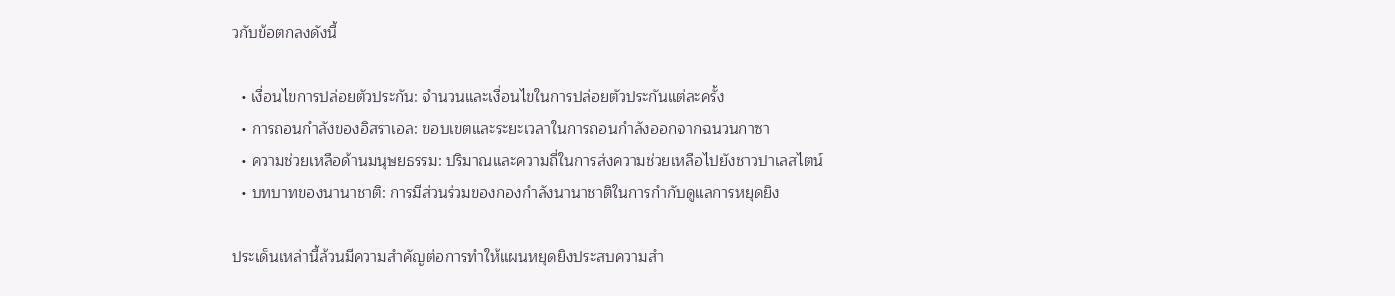วกับข้อตกลงดังนี้

  • เงื่อนไขการปล่อยตัวประกัน: จำนวนและเงื่อนไขในการปล่อยตัวประกันแต่ละครั้ง
  • การถอนกำลังของอิสราเอล: ขอบเขตและระยะเวลาในการถอนกำลังออกจากฉนวนกาซา
  • ความช่วยเหลือด้านมนุษยธรรม: ปริมาณและความถี่ในการส่งความช่วยเหลือไปยังชาวปาเลสไตน์
  • บทบาทของนานาชาติ: การมีส่วนร่วมของกองกำลังนานาชาติในการกำกับดูแลการหยุดยิง

ประเด็นเหล่านี้ล้วนมีความสำคัญต่อการทำให้แผนหยุดยิงประสบความสำ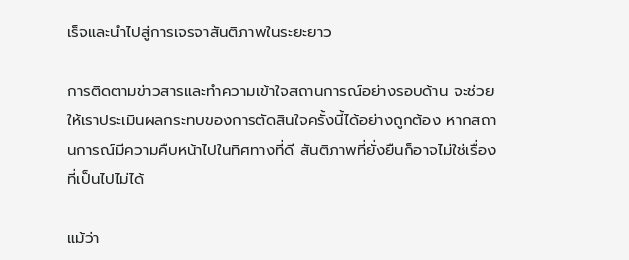เร็จและนำไปสู่การเจรจาสันติภาพในระยะยาว

การติดตามข่าวสารและทำความเข้าใจสถานการณ์อย่างรอบด้าน จะช่วยให้เราประเมินผลกระทบของการตัดสินใจครั้งนี้ได้อย่างถูกต้อง หากสถานการณ์มีความคืบหน้าไปในทิศทางที่ดี สันติภาพที่ยั่งยืนก็อาจไม่ใช่เรื่องที่เป็นไปไม่ได้

แม้ว่า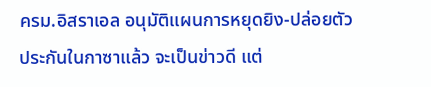ครม.อิสราเอล อนุมัติแผนการหยุดยิง-ปล่อยตัวประกันในกาซาแล้ว จะเป็นข่าวดี แต่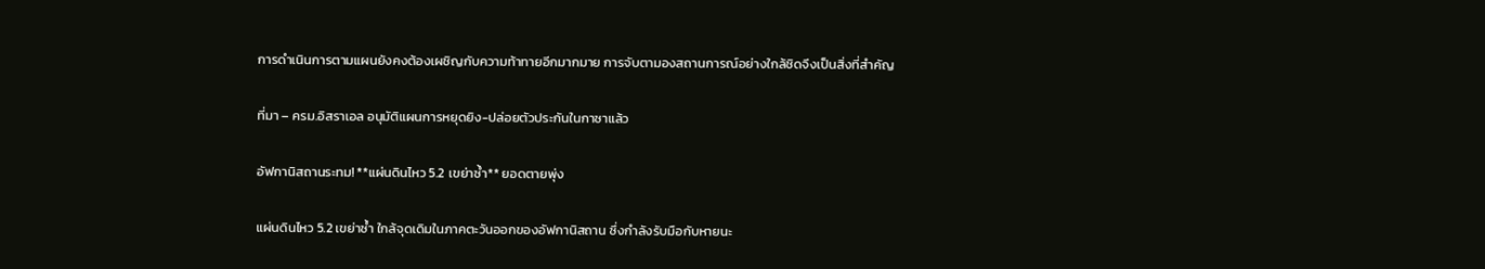การดำเนินการตามแผนยังคงต้องเผชิญกับความท้าทายอีกมากมาย การจับตามองสถานการณ์อย่างใกล้ชิดจึงเป็นสิ่งที่สำคัญ

ที่มา – ครม.อิสราเอล อนุมัติแผนการหยุดยิง-ปล่อยตัวประกันในกาซาแล้ว

อัฟกานิสถานระทม! **แผ่นดินไหว 5.2 เขย่าซ้ำ** ยอดตายพุ่ง

แผ่นดินไหว 5.2 เขย่าซ้ำ ใกล้จุดเดิมในภาคตะวันออกของอัฟกานิสถาน ซึ่งกำลังรับมือกับหายนะ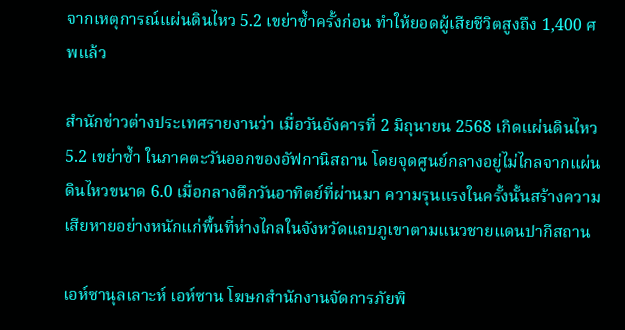จากเหตุการณ์แผ่นดินไหว 5.2 เขย่าซ้ำครั้งก่อน ทำให้ยอดผู้เสียชีวิตสูงถึง 1,400 ศพแล้ว

สำนักข่าวต่างประเทศรายงานว่า เมื่อวันอังคารที่ 2 มิถุนายน 2568 เกิดแผ่นดินไหว 5.2 เขย่าซ้ำ ในภาคตะวันออกของอัฟกานิสถาน โดยจุดศูนย์กลางอยู่ไม่ไกลจากแผ่นดินไหวขนาด 6.0 เมื่อกลางดึกวันอาทิตย์ที่ผ่านมา ความรุนแรงในครั้งนั้นสร้างความเสียหายอย่างหนักแก่พื้นที่ห่างไกลในจังหวัดแถบภูเขาตามแนวชายแดนปากีสถาน

เอห์ซานุลเลาะห์ เอห์ซาน โฆษกสำนักงานจัดการภัยพิ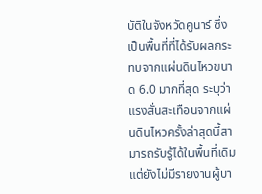บัติในจังหวัดคูนาร์ ซึ่งเป็นพื้นที่ที่ได้รับผลกระทบจากแผ่นดินไหวขนาด 6.0 มากที่สุด ระบุว่า แรงสั่นสะเทือนจากแผ่นดินไหวครั้งล่าสุดนี้สามารถรับรู้ได้ในพื้นที่เดิม แต่ยังไม่มีรายงานผู้บา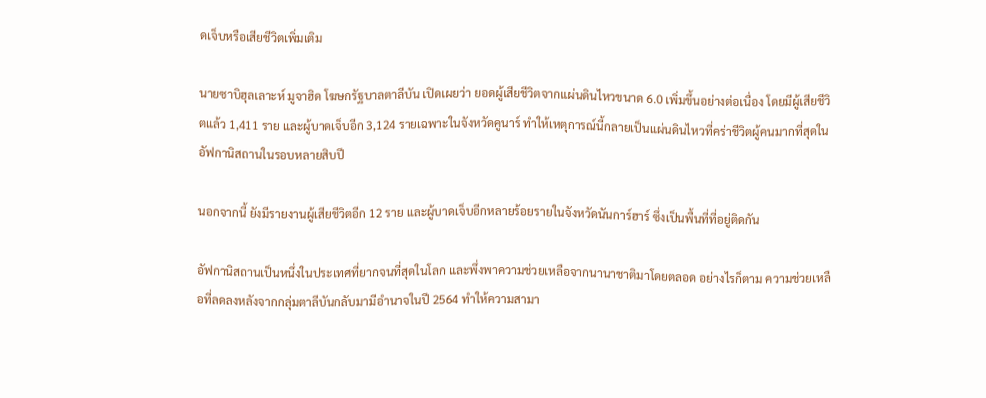ดเจ็บหรือเสียชีวิตเพิ่มเติม

นายซาบิฮุลเลาะห์ มูจาฮิด โฆษกรัฐบาลตาลีบัน เปิดเผยว่า ยอดผู้เสียชีวิตจากแผ่นดินไหวขนาด 6.0 เพิ่มขึ้นอย่างต่อเนื่อง โดยมีผู้เสียชีวิตแล้ว 1,411 ราย และผู้บาดเจ็บอีก 3,124 รายเฉพาะในจังหวัดคูนาร์ ทำให้เหตุการณ์นี้กลายเป็นแผ่นดินไหวที่คร่าชีวิตผู้คนมากที่สุดในอัฟกานิสถานในรอบหลายสิบปี

นอกจากนี้ ยังมีรายงานผู้เสียชีวิตอีก 12 ราย และผู้บาดเจ็บอีกหลายร้อยรายในจังหวัดนันการ์ฮาร์ ซึ่งเป็นพื้นที่ที่อยู่ติดกัน

อัฟกานิสถานเป็นหนึ่งในประเทศที่ยากจนที่สุดในโลก และพึ่งพาความช่วยเหลือจากนานาชาติมาโดยตลอด อย่างไรก็ตาม ความช่วยเหลือที่ลดลงหลังจากกลุ่มตาลีบันกลับมามีอำนาจในปี 2564 ทำให้ความสามา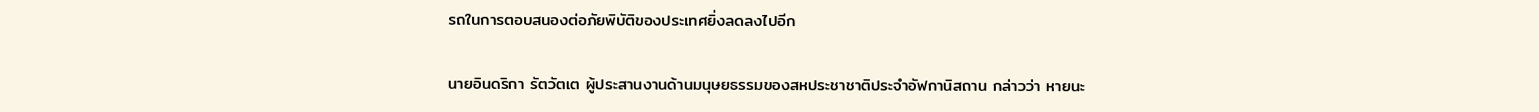รถในการตอบสนองต่อภัยพิบัติของประเทศยิ่งลดลงไปอีก

นายอินดริกา รัตวัตเต ผู้ประสานงานด้านมนุษยธรรมของสหประชาชาติประจำอัฟกานิสถาน กล่าวว่า หายนะ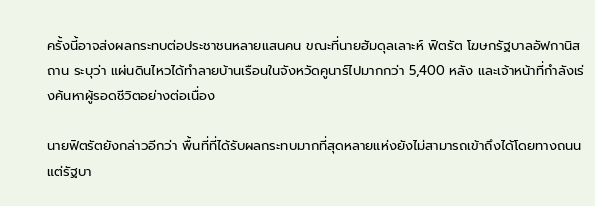ครั้งนี้อาจส่งผลกระทบต่อประชาชนหลายแสนคน ขณะที่นายฮัมดุลเลาะห์ ฟิตรัต โฆษกรัฐบาลอัฟกานิสถาน ระบุว่า แผ่นดินไหวได้ทำลายบ้านเรือนในจังหวัดคูนาร์ไปมากกว่า 5,400 หลัง และเจ้าหน้าที่กำลังเร่งค้นหาผู้รอดชีวิตอย่างต่อเนื่อง

นายฟิตรัตยังกล่าวอีกว่า พื้นที่ที่ได้รับผลกระทบมากที่สุดหลายแห่งยังไม่สามารถเข้าถึงได้โดยทางถนน แต่รัฐบา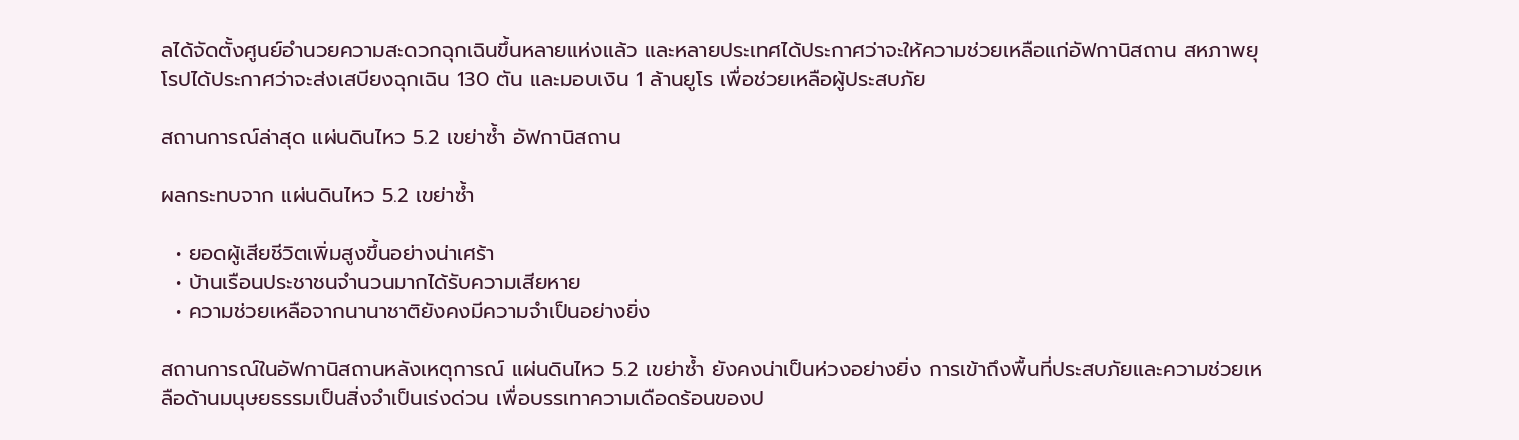ลได้จัดตั้งศูนย์อำนวยความสะดวกฉุกเฉินขึ้นหลายแห่งแล้ว และหลายประเทศได้ประกาศว่าจะให้ความช่วยเหลือแก่อัฟกานิสถาน สหภาพยุโรปได้ประกาศว่าจะส่งเสบียงฉุกเฉิน 130 ตัน และมอบเงิน 1 ล้านยูโร เพื่อช่วยเหลือผู้ประสบภัย

สถานการณ์ล่าสุด แผ่นดินไหว 5.2 เขย่าซ้ำ อัฟกานิสถาน

ผลกระทบจาก แผ่นดินไหว 5.2 เขย่าซ้ำ

  • ยอดผู้เสียชีวิตเพิ่มสูงขึ้นอย่างน่าเศร้า
  • บ้านเรือนประชาชนจำนวนมากได้รับความเสียหาย
  • ความช่วยเหลือจากนานาชาติยังคงมีความจำเป็นอย่างยิ่ง

สถานการณ์ในอัฟกานิสถานหลังเหตุการณ์ แผ่นดินไหว 5.2 เขย่าซ้ำ ยังคงน่าเป็นห่วงอย่างยิ่ง การเข้าถึงพื้นที่ประสบภัยและความช่วยเหลือด้านมนุษยธรรมเป็นสิ่งจำเป็นเร่งด่วน เพื่อบรรเทาความเดือดร้อนของป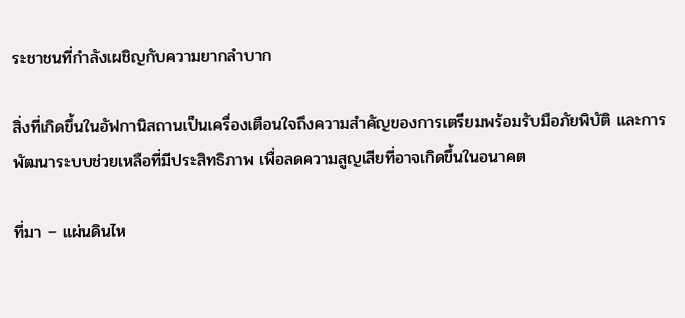ระชาชนที่กำลังเผชิญกับความยากลำบาก

สิ่งที่เกิดขึ้นในอัฟกานิสถานเป็นเครื่องเตือนใจถึงความสำคัญของการเตรียมพร้อมรับมือภัยพิบัติ และการพัฒนาระบบช่วยเหลือที่มีประสิทธิภาพ เพื่อลดความสูญเสียที่อาจเกิดขึ้นในอนาคต

ที่มา – แผ่นดินไห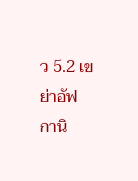ว 5.2 เขย่าอัฟกานิ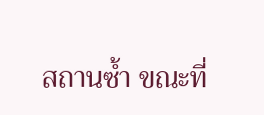สถานซ้ำ ขณะที่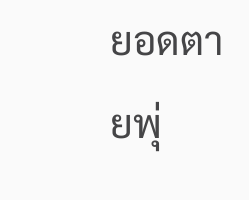ยอดตายพุ่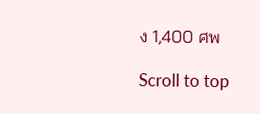ง 1,400 ศพ

Scroll to top